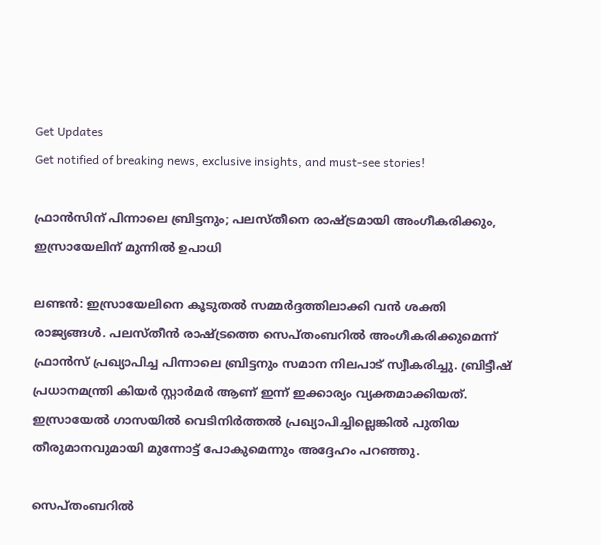Get Updates
Get notified of breaking news, exclusive insights, and must-see stories!

ഫ്രാന്‍സിന് പിന്നാലെ ബ്രിട്ടനും; പലസ്തീനെ രാഷ്ട്രമായി അംഗീകരിക്കും, ഇസ്രായേലിന് മുന്നില്‍ ഉപാധി

ലണ്ടന്‍: ഇസ്രായേലിനെ കൂടുതല്‍ സമ്മര്‍ദ്ദത്തിലാക്കി വന്‍ ശക്തി രാജ്യങ്ങള്‍. പലസ്തീന്‍ രാഷ്ട്രത്തെ സെപ്തംബറില്‍ അംഗീകരിക്കുമെന്ന് ഫ്രാന്‍സ് പ്രഖ്യാപിച്ച പിന്നാലെ ബ്രിട്ടനും സമാന നിലപാട് സ്വീകരിച്ചു. ബ്രിട്ടീഷ് പ്രധാനമന്ത്രി കിയര്‍ സ്റ്റാര്‍മര്‍ ആണ് ഇന്ന് ഇക്കാര്യം വ്യക്തമാക്കിയത്. ഇസ്രായേല്‍ ഗാസയില്‍ വെടിനിര്‍ത്തല്‍ പ്രഖ്യാപിച്ചില്ലെങ്കില്‍ പുതിയ തീരുമാനവുമായി മുന്നോട്ട് പോകുമെന്നും അദ്ദേഹം പറഞ്ഞു.

സെപ്തംബറില്‍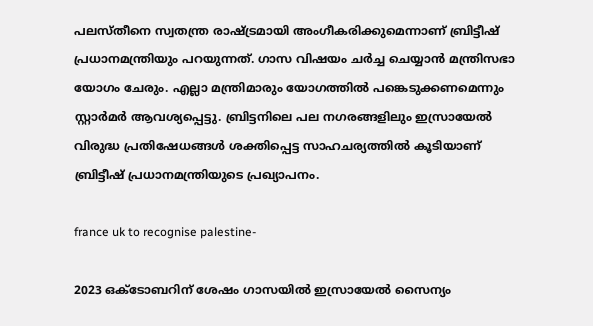പലസ്തീനെ സ്വതന്ത്ര രാഷ്ട്രമായി അംഗീകരിക്കുമെന്നാണ് ബ്രിട്ടീഷ് പ്രധാനമന്ത്രിയും പറയുന്നത്. ഗാസ വിഷയം ചര്‍ച്ച ചെയ്യാന്‍ മന്ത്രിസഭാ യോഗം ചേരും. എല്ലാ മന്ത്രിമാരും യോഗത്തില്‍ പങ്കെടുക്കണമെന്നും സ്റ്റാര്‍മര്‍ ആവശ്യപ്പെട്ടു. ബ്രിട്ടനിലെ പല നഗരങ്ങളിലും ഇസ്രായേല്‍ വിരുദ്ധ പ്രതിഷേധങ്ങള്‍ ശക്തിപ്പെട്ട സാഹചര്യത്തില്‍ കൂടിയാണ് ബ്രിട്ടീഷ് പ്രധാനമന്ത്രിയുടെ പ്രഖ്യാപനം.

france uk to recognise palestine-

2023 ഒക്ടോബറിന് ശേഷം ഗാസയില്‍ ഇസ്രായേല്‍ സൈന്യം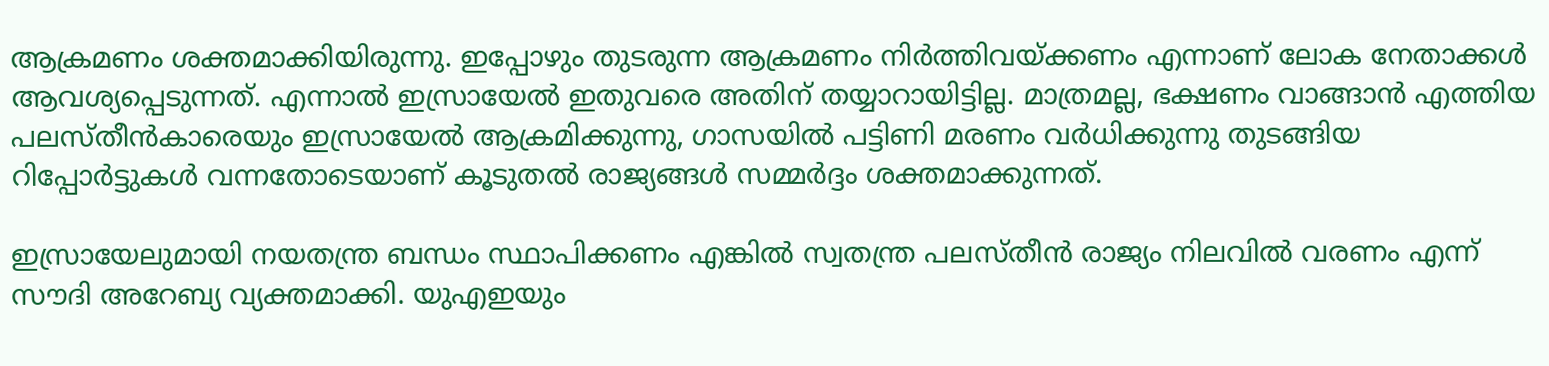ആക്രമണം ശക്തമാക്കിയിരുന്നു. ഇപ്പോഴും തുടരുന്ന ആക്രമണം നിര്‍ത്തിവയ്ക്കണം എന്നാണ് ലോക നേതാക്കള്‍ ആവശ്യപ്പെടുന്നത്. എന്നാല്‍ ഇസ്രായേല്‍ ഇതുവരെ അതിന് തയ്യാറായിട്ടില്ല. മാത്രമല്ല, ഭക്ഷണം വാങ്ങാന്‍ എത്തിയ പലസ്തീന്‍കാരെയും ഇസ്രായേല്‍ ആക്രമിക്കുന്നു, ഗാസയില്‍ പട്ടിണി മരണം വര്‍ധിക്കുന്നു തുടങ്ങിയ റിപ്പോര്‍ട്ടുകള്‍ വന്നതോടെയാണ് കൂടുതല്‍ രാജ്യങ്ങള്‍ സമ്മര്‍ദ്ദം ശക്തമാക്കുന്നത്.

ഇസ്രായേലുമായി നയതന്ത്ര ബന്ധം സ്ഥാപിക്കണം എങ്കില്‍ സ്വതന്ത്ര പലസ്തീന്‍ രാജ്യം നിലവില്‍ വരണം എന്ന് സൗദി അറേബ്യ വ്യക്തമാക്കി. യുഎഇയും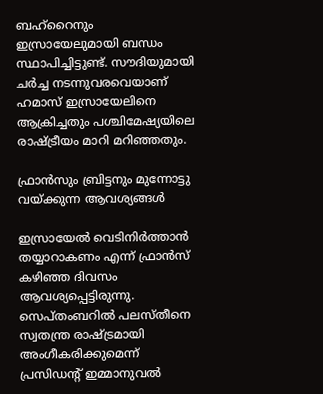ബഹ്‌റൈനും ഇസ്രായേലുമായി ബന്ധം സ്ഥാപിച്ചിട്ടുണ്ട്. സൗദിയുമായി ചര്‍ച്ച നടന്നുവരവെയാണ് ഹമാസ് ഇസ്രായേലിനെ ആക്രിച്ചതും പശ്ചിമേഷ്യയിലെ രാഷ്ട്രീയം മാറി മറിഞ്ഞതും.

ഫ്രാന്‍സും ബ്രിട്ടനും മുന്നോട്ടു വയ്ക്കുന്ന ആവശ്യങ്ങള്‍

ഇസ്രായേല്‍ വെടിനിര്‍ത്താന്‍ തയ്യാറാകണം എന്ന് ഫ്രാന്‍സ് കഴിഞ്ഞ ദിവസം ആവശ്യപ്പെട്ടിരുന്നു. സെപ്തംബറില്‍ പലസ്തീനെ സ്വതന്ത്ര രാഷ്ട്രമായി അംഗീകരിക്കുമെന്ന് പ്രസിഡന്റ് ഇമ്മാനുവല്‍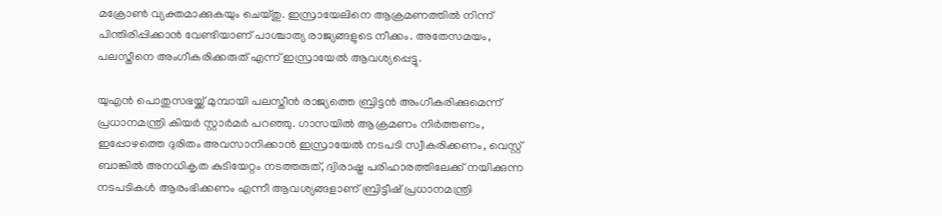മക്രോണ്‍ വ്യക്തമാക്കുകയും ചെയ്തു. ഇസ്രായേലിനെ ആക്രമണത്തില്‍ നിന്ന് പിന്തിരിപ്പിക്കാന്‍ വേണ്ടിയാണ് പാശ്ചാത്യ രാജ്യങ്ങളുടെ നീക്കം. അതേസമയം, പലസ്തീനെ അംഗീകരിക്കരുത് എന്ന് ഇസ്രായേല്‍ ആവശ്യപ്പെട്ടു.

യുഎന്‍ പൊതുസഭയ്ക്ക് മുമ്പായി പലസ്തീന്‍ രാജ്യത്തെ ബ്രിട്ടന്‍ അംഗീകരിക്കുമെന്ന് പ്രധാനമന്ത്രി കിയര്‍ സ്റ്റാര്‍മര്‍ പറഞ്ഞു. ഗാസയില്‍ ആക്രമണം നിര്‍ത്തണം, ഇപ്പോഴത്തെ ദുരിതം അവസാനിക്കാന്‍ ഇസ്രായേല്‍ നടപടി സ്വീകരിക്കണം, വെസ്റ്റ് ബാങ്കില്‍ അനധികൃത കുടിയേറ്റം നടത്തരുത്, ദ്വിരാഷ്ട്ര പരിഹാരത്തിലേക്ക് നയിക്കുന്ന നടപടികള്‍ ആരംഭിക്കണം എന്നീ ആവശ്യങ്ങളാണ് ബ്രിട്ടീഷ് പ്രധാനമന്ത്രി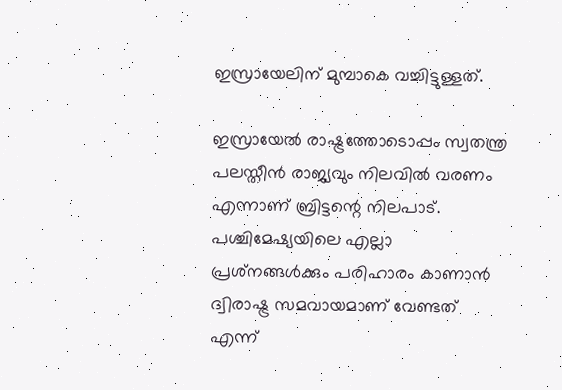ഇസ്രായേലിന് മുമ്പാകെ വച്ചിട്ടുള്ളത്.

ഇസ്രായേല്‍ രാഷ്ട്രത്തോടൊപ്പം സ്വതന്ത്ര പലസ്തീന്‍ രാജ്യവും നിലവില്‍ വരണം എന്നാണ് ബ്രിട്ടന്റെ നിലപാട്. പശ്ചിമേഷ്യയിലെ എല്ലാ പ്രശ്‌നങ്ങള്‍ക്കും പരിഹാരം കാണാന്‍ ദ്വിരാഷ്ട്ര സമവായമാണ് വേണ്ടത് എന്ന്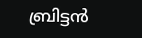ബ്രിട്ടന്‍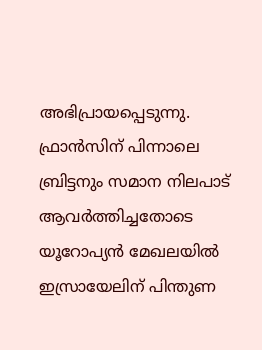അഭിപ്രായപ്പെടുന്നു. ഫ്രാന്‍സിന് പിന്നാലെ ബ്രിട്ടനും സമാന നിലപാട് ആവര്‍ത്തിച്ചതോടെ യൂറോപ്യന്‍ മേഖലയില്‍ ഇസ്രായേലിന് പിന്തുണ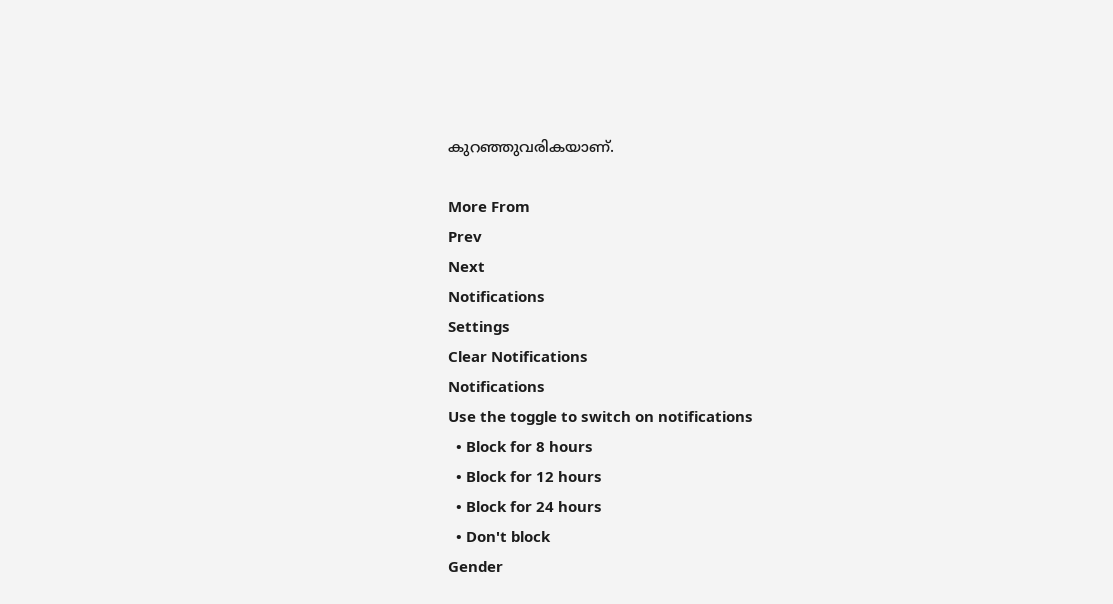കുറഞ്ഞുവരികയാണ്.

More From
Prev
Next
Notifications
Settings
Clear Notifications
Notifications
Use the toggle to switch on notifications
  • Block for 8 hours
  • Block for 12 hours
  • Block for 24 hours
  • Don't block
Gender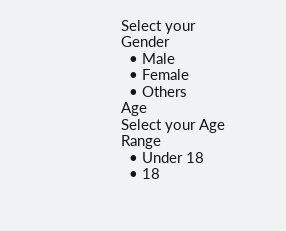Select your Gender
  • Male
  • Female
  • Others
Age
Select your Age Range
  • Under 18
  • 18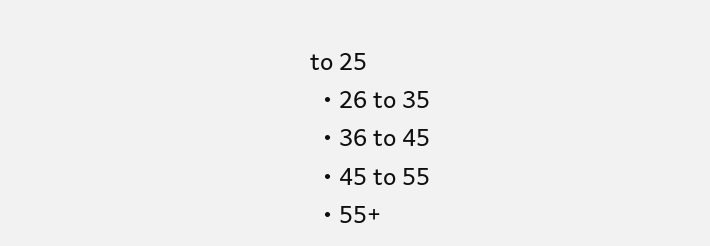to 25
  • 26 to 35
  • 36 to 45
  • 45 to 55
  • 55+